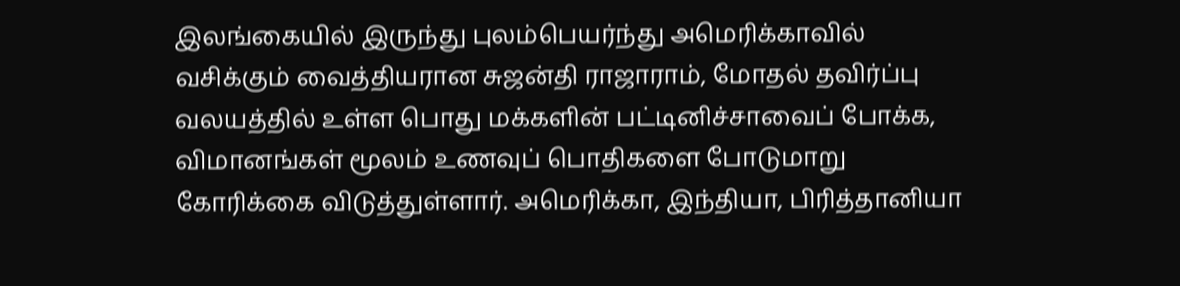இலங்கையில் இருந்து புலம்பெயர்ந்து அமெரிக்காவில் வசிக்கும் வைத்தியரான சுஜன்தி ராஜாராம், மோதல் தவிர்ப்பு வலயத்தில் உள்ள பொது மக்களின் பட்டினிச்சாவைப் போக்க, விமானங்கள் மூலம் உணவுப் பொதிகளை போடுமாறு கோரிக்கை விடுத்துள்ளார். அமெரிக்கா, இந்தியா, பிரித்தானியா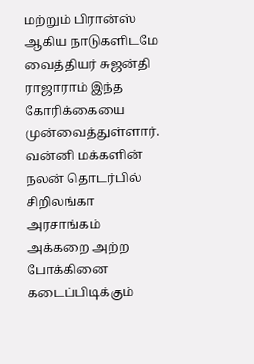மற்றும் பிரான்ஸ் ஆகிய நாடுகளிடமே வைத்தியர் சுஜன்தி ராஜாராம் இந்த கோரிக்கையை முன்வைத்துள்ளார்.
வன்னி மக்களின் நலன் தொடர்பில் சிறிலங்கா அரசாங்கம் அக்கறை அற்ற போக்கினை கடைப்பிடிக்கும்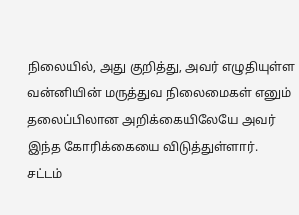நிலையில், அது குறித்து, அவர் எழுதியுள்ள வன்னியின் மருத்துவ நிலைமைகள் எனும் தலைப்பிலான அறிக்கையிலேயே அவர் இந்த கோரிக்கையை விடுத்துள்ளார்.
சட்டம்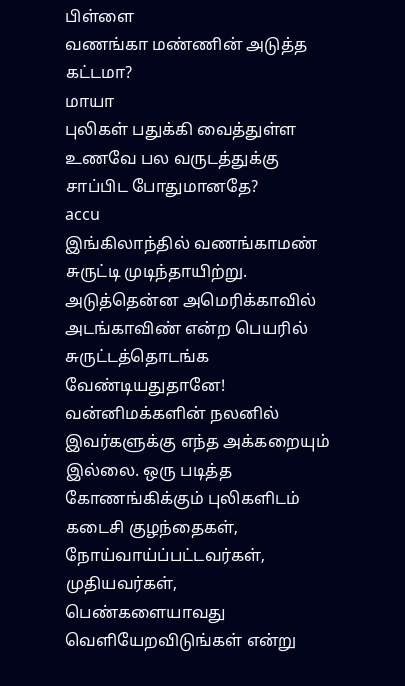பிள்ளை
வணங்கா மண்ணின் அடுத்த கட்டமா?
மாயா
புலிகள் பதுக்கி வைத்துள்ள உணவே பல வருடத்துக்கு சாப்பிட போதுமானதே?
accu
இங்கிலாந்தில் வணங்காமண் சுருட்டி முடிந்தாயிற்று. அடுத்தென்ன அமெரிக்காவில் அடங்காவிண் என்ற பெயரில் சுருட்டத்தொடங்க வேண்டியதுதானே!
வன்னிமக்களின் நலனில் இவர்களுக்கு எந்த அக்கறையும் இல்லை. ஒரு படித்த கோணங்கிக்கும் புலிகளிடம் கடைசி குழந்தைகள், நோய்வாய்ப்பட்டவர்கள், முதியவர்கள், பெண்களையாவது வெளியேறவிடுங்கள் என்று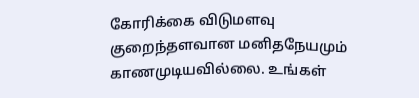கோரிக்கை விடுமளவு குறைந்தளவான மனிதநேயமும் காணமுடியவில்லை. உங்கள்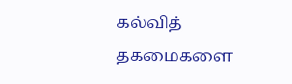கல்வித் தகமைகளை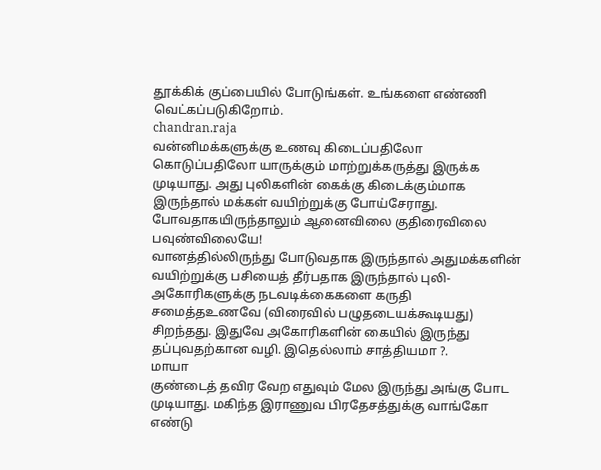தூக்கிக் குப்பையில் போடுங்கள். உங்களை எண்ணி வெட்கப்படுகிறோம்.
chandran.raja
வன்னிமக்களுக்கு உணவு கிடைப்பதிலோ கொடுப்பதிலோ யாருக்கும் மாற்றுக்கருத்து இருக்க முடியாது. அது புலிகளின் கைக்கு கிடைக்கும்மாக இருந்தால் மக்கள் வயிற்றுக்கு போய்சேராது. போவதாகயிருந்தாலும் ஆனைவிலை குதிரைவிலை பவுண்விலையே!
வானத்தில்லிருந்து போடுவதாக இருந்தால் அதுமக்களின் வயிற்றுக்கு பசியைத் தீர்பதாக இருந்தால் புலி-அகோரிகளுக்கு நடவடிக்கைகளை கருதி சமைத்தஉணவே (விரைவில் பழுதடையக்கூடியது) சிறந்தது. இதுவே அகோரிகளின் கையில் இருந்து தப்புவதற்கான வழி. இதெல்லாம் சாத்தியமா ?.
மாயா
குண்டைத் தவிர வேற எதுவும் மேல இருந்து அங்கு போட முடியாது. மகிந்த இராணுவ பிரதேசத்துக்கு வாங்கோ எண்டு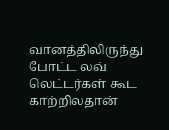வானத்திலிருந்து போட்ட லவ் லெட்டர்கள் கூட காற்றிலதான்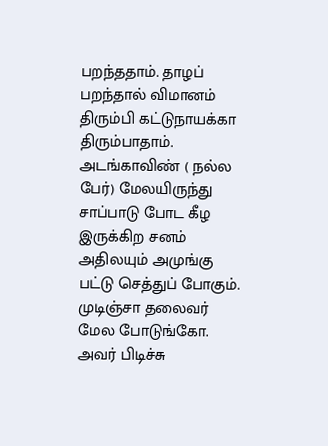பறந்ததாம். தாழப் பறந்தால் விமானம் திரும்பி கட்டுநாயக்கா திரும்பாதாம்.
அடங்காவிண் ( நல்ல பேர்) மேலயிருந்து சாப்பாடு போட கீழ இருக்கிற சனம் அதிலயும் அமுங்கு பட்டு செத்துப் போகும். முடிஞ்சா தலைவர் மேல போடுங்கோ. அவர் பிடிச்சு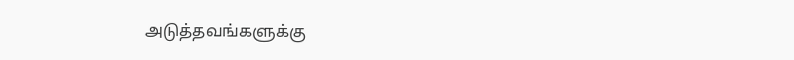அடுத்தவங்களுக்கு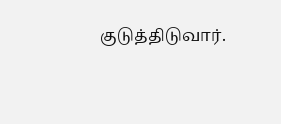குடுத்திடுவார்.